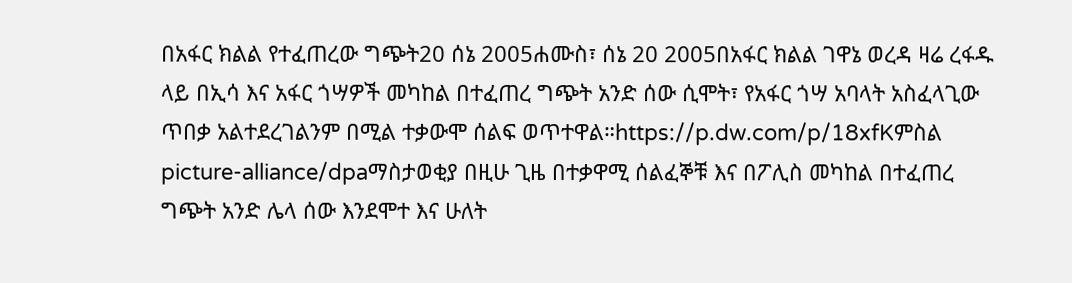በአፋር ክልል የተፈጠረው ግጭት20 ሰኔ 2005ሐሙስ፣ ሰኔ 20 2005በአፋር ክልል ገዋኔ ወረዳ ዛሬ ረፋዱ ላይ በኢሳ እና አፋር ጎሣዎች መካከል በተፈጠረ ግጭት አንድ ሰው ሲሞት፣ የአፋር ጎሣ አባላት አስፈላጊው ጥበቃ አልተደረገልንም በሚል ተቃውሞ ሰልፍ ወጥተዋል።https://p.dw.com/p/18xfKምስል picture-alliance/dpaማስታወቂያ በዚሁ ጊዜ በተቃዋሚ ሰልፈኞቹ እና በፖሊስ መካከል በተፈጠረ ግጭት አንድ ሌላ ሰው እንደሞተ እና ሁለት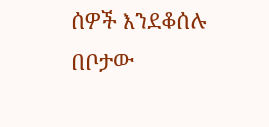ሰዎች እንደቆሰሉ በቦታው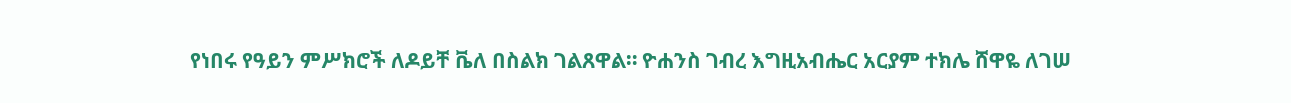የነበሩ የዓይን ምሥክሮች ለዶይቸ ቬለ በስልክ ገልጸዋል። ዮሐንስ ገብረ እግዚአብሔር አርያም ተክሌ ሸዋዬ ለገሠ